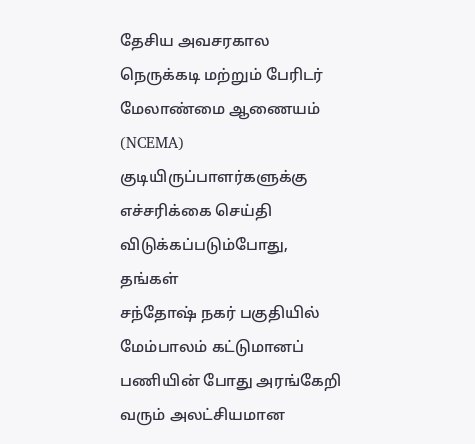தேசிய அவசரகால நெருக்கடி மற்றும் பேரிடர் மேலாண்மை ஆணையம் (NCEMA) குடியிருப்பாளர்களுக்கு எச்சரிக்கை செய்தி விடுக்கப்படும்போது, தங்கள்
சந்தோஷ் நகர் பகுதியில் மேம்பாலம் கட்டுமானப் பணியின் போது அரங்கேறி வரும் அலட்சியமான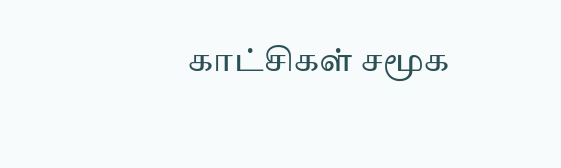காட்சிகள் சமூக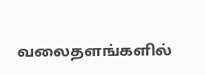வலைதளங்களில்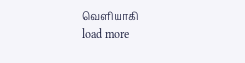வெளியாகி
load more